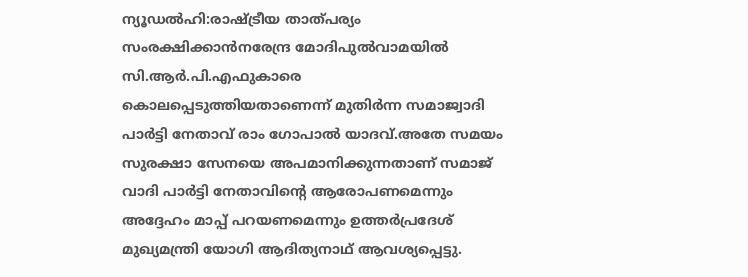ന്യൂഡൽഹി:രാഷ്ട്രീയ താത്പര്യം സംരക്ഷിക്കാൻനരേന്ദ്ര മോദിപുൽവാമയിൽ സി.ആർ.പി.എഫുകാരെ കൊലപ്പെടുത്തിയതാണെന്ന് മുതിർന്ന സമാജ്വാദി പാർട്ടി നേതാവ് രാം ഗോപാൽ യാദവ്.അതേ സമയം സുരക്ഷാ സേനയെ അപമാനിക്കുന്നതാണ് സമാജ് വാദി പാർട്ടി നേതാവിന്റെ ആരോപണമെന്നും അദ്ദേഹം മാപ്പ് പറയണമെന്നും ഉത്തർപ്രദേശ് മുഖ്യമന്ത്രി യോഗി ആദിത്യനാഥ് ആവശ്യപ്പെട്ടു.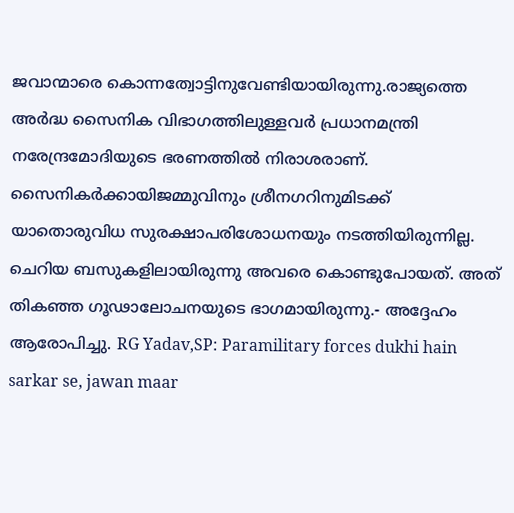ജവാന്മാരെ കൊന്നത്വോട്ടിനുവേണ്ടിയായിരുന്നു.രാജ്യത്തെ അർദ്ധ സൈനിക വിഭാഗത്തിലുള്ളവർ പ്രധാനമന്ത്രി നരേന്ദ്രമോദിയുടെ ഭരണത്തിൽ നിരാശരാണ്. സൈനികർക്കായിജമ്മുവിനും ശ്രീനഗറിനുമിടക്ക് യാതൊരുവിധ സുരക്ഷാപരിശോധനയും നടത്തിയിരുന്നില്ല. ചെറിയ ബസുകളിലായിരുന്നു അവരെ കൊണ്ടുപോയത്. അത് തികഞ്ഞ ഗൂഢാലോചനയുടെ ഭാഗമായിരുന്നു.- അദ്ദേഹം ആരോപിച്ചു. RG Yadav,SP: Paramilitary forces dukhi hain sarkar se, jawan maar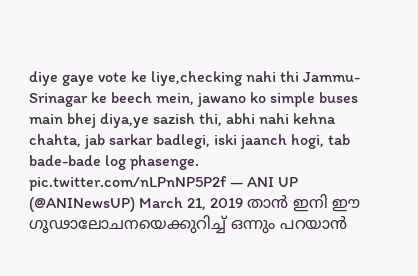diye gaye vote ke liye,checking nahi thi Jammu-Srinagar ke beech mein, jawano ko simple buses main bhej diya,ye sazish thi, abhi nahi kehna chahta, jab sarkar badlegi, iski jaanch hogi, tab bade-bade log phasenge. pic.twitter.com/nLPnNP5P2f — ANI UP (@ANINewsUP) March 21, 2019 താൻ ഇനി ഈ ഗൂഢാലോചനയെക്കുറിച്ച് ഒന്നും പറയാൻ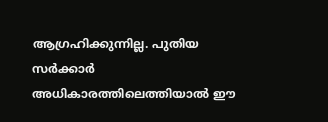ആഗ്രഹിക്കുന്നില്ല. പുതിയ സർക്കാർ അധികാരത്തിലെത്തിയാൽ ഈ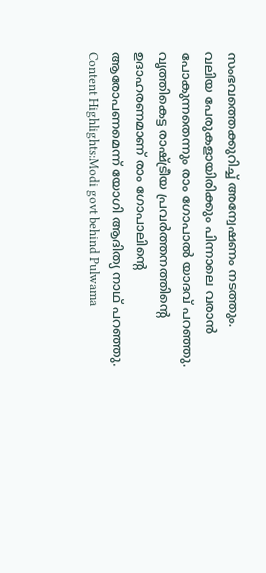സംഭവത്തെക്കുറിച്ച് അന്വേഷണം നടത്തും. വലിയ പേരുകളായിരിക്കും പിന്നാലെ വരാൻ പോകുന്നതെന്നും രാം ഗോപാൽ യാദവ് പറഞ്ഞു. വൃത്തികെട്ട രാഷ്ട്രീയ പ്രവർത്തനത്തിന്റെ ഉദാഹരണമാണ് രാം ഗോപാലിന്റെ ആരോപണമെന്ന് യോഗി ആദിത്യ നാഥ് പറഞ്ഞു. Content Highlights:Modi govt behind Pulwama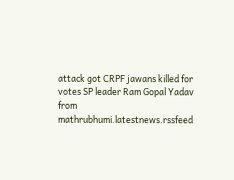attack got CRPF jawans killed for votes SP leader Ram Gopal Yadav
from mathrubhumi.latestnews.rssfeed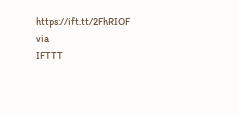https://ift.tt/2FhRIOF
via
IFTTT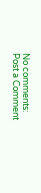No comments:
Post a Comment